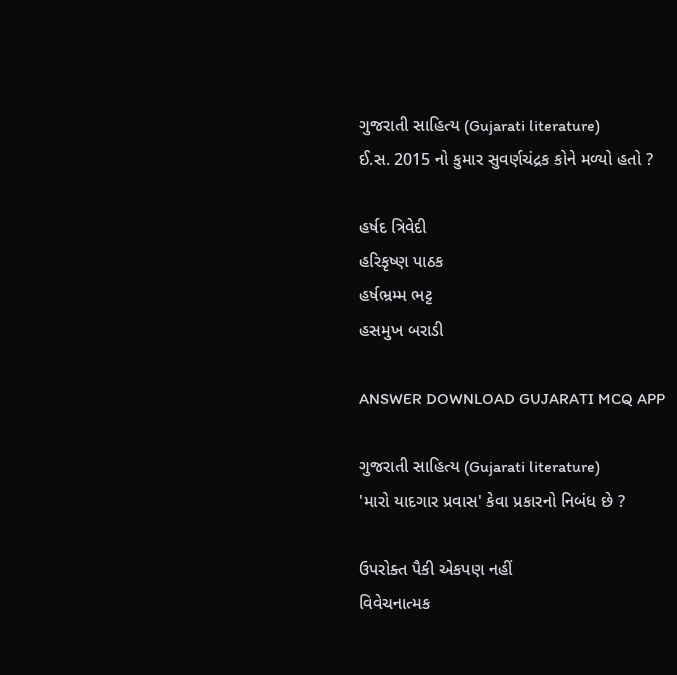ગુજરાતી સાહિત્ય (Gujarati literature)
ઈ.સ. 2015 નો કુમાર સુવર્ણચંદ્રક કોને મળ્યો હતો ?

હર્ષદ ત્રિવેદી
હરિકૃષ્ણ પાઠક
હર્ષભ્રમ્મ ભટ્ટ
હસમુખ બરાડી

ANSWER DOWNLOAD GUJARATI MCQ APP

ગુજરાતી સાહિત્ય (Gujarati literature)
'મારો યાદગાર પ્રવાસ' કેવા પ્રકારનો નિબંધ છે ?

ઉપરોક્ત પૈકી એકપણ નહીં
વિવેચનાત્મક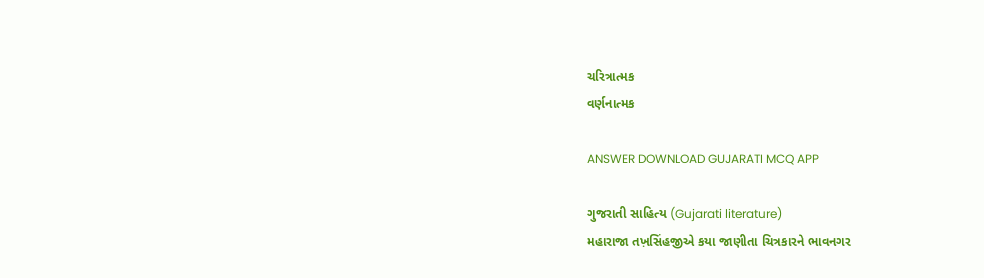ચરિત્રાત્મક
વર્ણનાત્મક

ANSWER DOWNLOAD GUJARATI MCQ APP

ગુજરાતી સાહિત્ય (Gujarati literature)
મહારાજા તખ઼સિંહજીએ કયા જાણીતા ચિત્રકારને ભાવનગર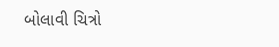બોલાવી ચિત્રો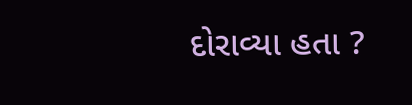દોરાવ્યા હતા ?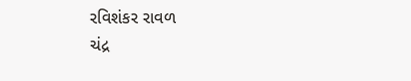રવિશંકર રાવળ
ચંદ્ર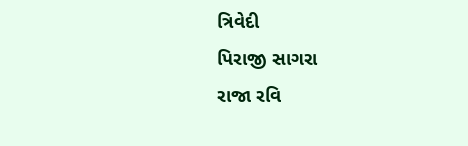ત્રિવેદી
પિરાજી સાગરા
રાજા રવિ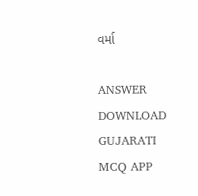વર્મા

ANSWER DOWNLOAD GUJARATI MCQ APP